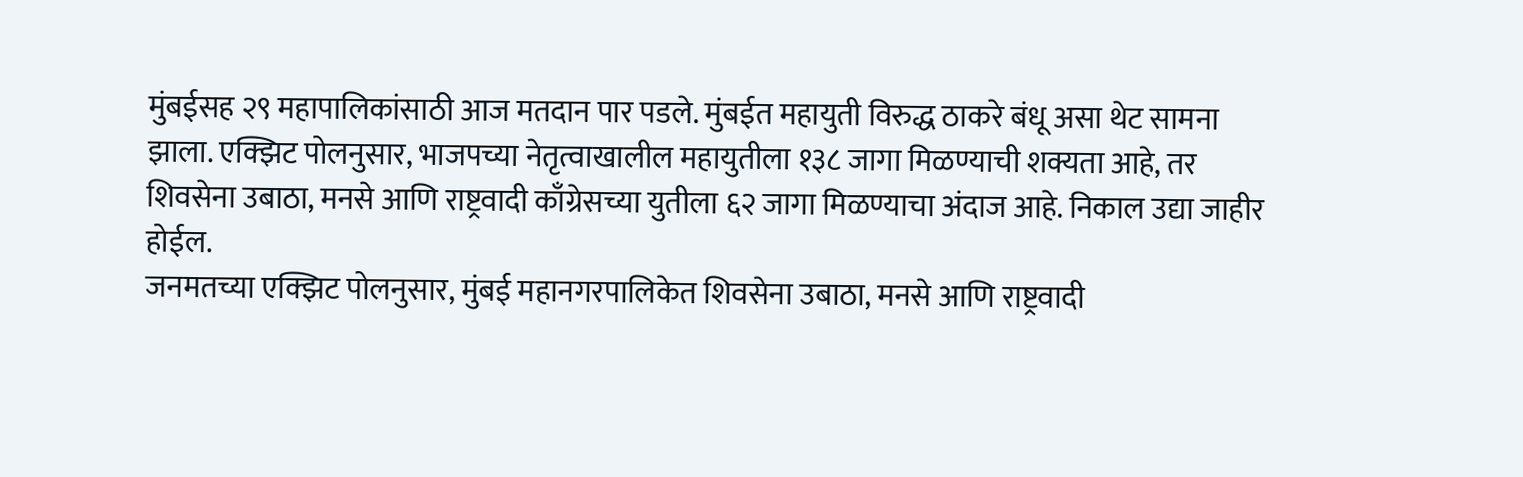मुंबईसह २९ महापालिकांसाठी आज मतदान पार पडले. मुंबईत महायुती विरुद्ध ठाकरे बंधू असा थेट सामना झाला. एक्झिट पोलनुसार, भाजपच्या नेतृत्वाखालील महायुतीला १३८ जागा मिळण्याची शक्यता आहे, तर शिवसेना उबाठा, मनसे आणि राष्ट्रवादी काँग्रेसच्या युतीला ६२ जागा मिळण्याचा अंदाज आहे. निकाल उद्या जाहीर होईल.
जनमतच्या एक्झिट पोलनुसार, मुंबई महानगरपालिकेत शिवसेना उबाठा, मनसे आणि राष्ट्रवादी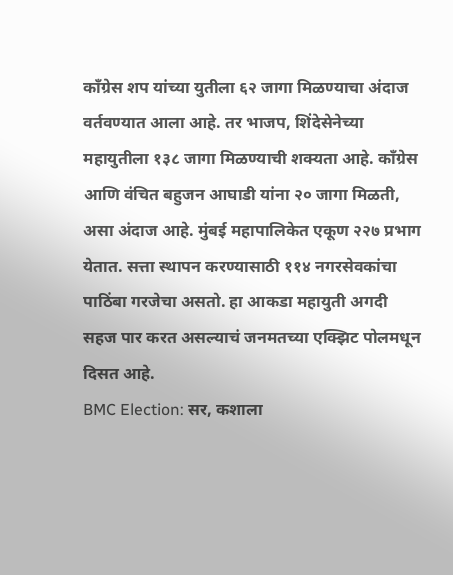काँग्रेस शप यांच्या युतीला ६२ जागा मिळण्याचा अंदाज वर्तवण्यात आला आहे. तर भाजप, शिंदेसेनेच्या महायुतीला १३८ जागा मिळण्याची शक्यता आहे. काँग्रेस आणि वंचित बहुजन आघाडी यांना २० जागा मिळती, असा अंदाज आहे. मुंबई महापालिकेत एकूण २२७ प्रभाग येतात. सत्ता स्थापन करण्यासाठी ११४ नगरसेवकांचा पाठिंबा गरजेचा असतो. हा आकडा महायुती अगदी सहज पार करत असल्याचं जनमतच्या एक्झिट पोलमधून दिसत आहे.
BMC Election: सर, कशाला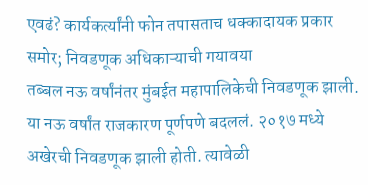एवढं? कार्यकर्त्यांनी फोन तपासताच धक्कादायक प्रकार समोर; निवडणूक अधिकाऱ्याची गयावया
तब्बल नऊ वर्षांनंतर मुंबईत महापालिकेची निवडणूक झाली. या नऊ वर्षांत राजकारण पूर्णपणे बदललं. २०१७ मध्ये अखेरची निवडणूक झाली होती. त्यावेळी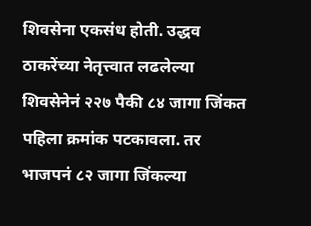शिवसेना एकसंध होती. उद्धव ठाकरेंच्या नेतृत्त्वात लढलेल्या शिवसेनेनं २२७ पैकी ८४ जागा जिंकत पहिला क्रमांक पटकावला. तर भाजपनं ८२ जागा जिंकल्या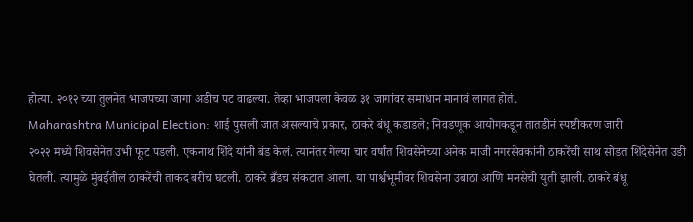होत्या. २०१२ च्या तुलनेत भाजपच्या जागा अडीच पट वाढल्या. तेव्हा भाजपला केवळ ३१ जागांवर समाधान मानावं लागत होतं.
Maharashtra Municipal Election: शाई पुसली जात असल्याचे प्रकार, ठाकरे बंधू कडाडले; निवडणूक आयोगकडून तातडीनं स्पष्टीकरण जारी
२०२२ मध्ये शिवसेनेत उभी फूट पडली. एकनाथ शिंदे यांनी बंड केलं. त्यानंतर गेल्या चार वर्षांत शिवसेनेच्या अनेक माजी नगरसेवकांनी ठाकरेंची साथ सोडत शिंदेसेनेत उडी घेतली. त्यामुळे मुंबईतील ठाकरेंची ताकद बरीच घटली. ठाकरे ब्रँडच संकटात आला. या पार्श्वभूमीवर शिवसेना उबाठा आणि मनसेची युती झाली. ठाकरे बंधू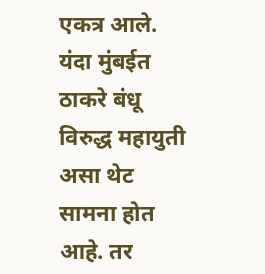एकत्र आले. यंदा मुंबईत ठाकरे बंधू विरुद्ध महायुती असा थेट सामना होत आहे. तर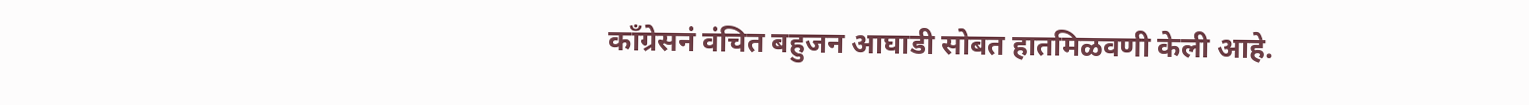काँग्रेसनं वंचित बहुजन आघाडी सोबत हातमिळवणी केली आहे.